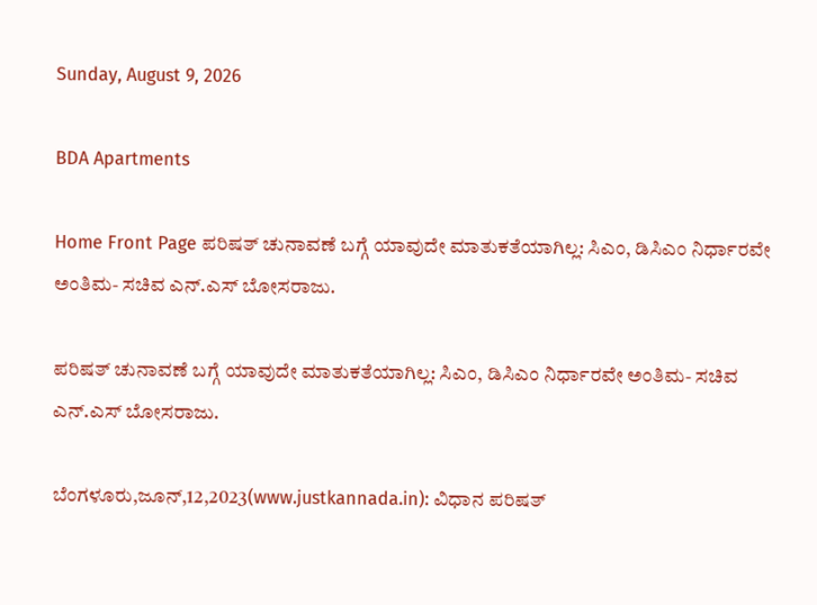Sunday, August 9, 2026

BDA Apartments

Home Front Page ಪರಿಷತ್ ಚುನಾವಣೆ ಬಗ್ಗೆ ಯಾವುದೇ ಮಾತುಕತೆಯಾಗಿಲ್ಲ: ಸಿಎಂ, ಡಿಸಿಎಂ ನಿರ್ಧಾರವೇ ಅಂತಿಮ- ಸಚಿವ ಎನ್.ಎಸ್ ಬೋಸರಾಜು.

ಪರಿಷತ್ ಚುನಾವಣೆ ಬಗ್ಗೆ ಯಾವುದೇ ಮಾತುಕತೆಯಾಗಿಲ್ಲ: ಸಿಎಂ, ಡಿಸಿಎಂ ನಿರ್ಧಾರವೇ ಅಂತಿಮ- ಸಚಿವ ಎನ್.ಎಸ್ ಬೋಸರಾಜು.

ಬೆಂಗಳೂರು,ಜೂನ್,12,2023(www.justkannada.in): ವಿಧಾನ ಪರಿಷತ್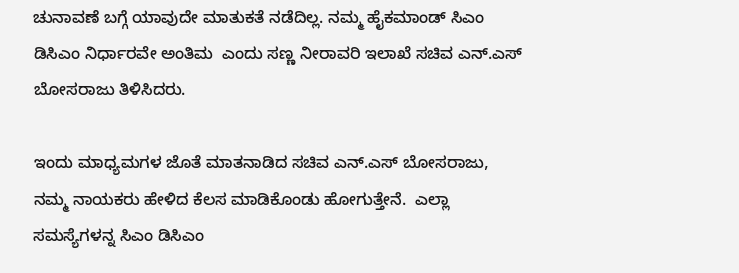ಚುನಾವಣೆ ಬಗ್ಗೆ ಯಾವುದೇ ಮಾತುಕತೆ ನಡೆದಿಲ್ಲ. ನಮ್ಮ ಹೈಕಮಾಂಡ್ ಸಿಎಂ ಡಿಸಿಎಂ ನಿರ್ಧಾರವೇ ಅಂತಿಮ  ಎಂದು ಸಣ್ಣ ನೀರಾವರಿ ಇಲಾಖೆ ಸಚಿವ ಎನ್.ಎಸ್ ಬೋಸರಾಜು ತಿಳಿಸಿದರು.

ಇಂದು ಮಾಧ್ಯಮಗಳ ಜೊತೆ ಮಾತನಾಡಿದ ಸಚಿವ ಎನ್.ಎಸ್ ಬೋಸರಾಜು, ನಮ್ಮ ನಾಯಕರು ಹೇಳಿದ ಕೆಲಸ ಮಾಡಿಕೊಂಡು ಹೋಗುತ್ತೇನೆ.  ಎಲ್ಲಾ ಸಮಸ್ಯೆಗಳನ್ನ ಸಿಎಂ ಡಿಸಿಎಂ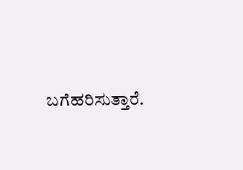ಬಗೆಹರಿಸುತ್ತಾರೆ.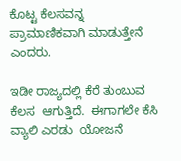ಕೊಟ್ಟ ಕೆಲಸವನ್ನ ಪ್ರಾಮಾಣಿಕವಾಗಿ ಮಾಡುತ್ತೇನೆ ಎಂದರು.

ಇಡೀ ರಾಜ್ಯದಲ್ಲಿ ಕೆರೆ ತುಂಬುವ ಕೆಲಸ  ಆಗುತ್ತಿದೆ.  ಈಗಾಗಲೇ ಕೆಸಿ ವ್ಯಾಲಿ ಎರಡು  ಯೋಜನೆ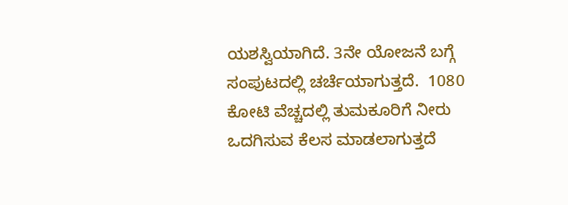ಯಶಸ್ವಿಯಾಗಿದೆ. 3ನೇ ಯೋಜನೆ ಬಗ್ಗೆ ಸಂಪುಟದಲ್ಲಿ ಚರ್ಚೆಯಾಗುತ್ತದೆ.  1080 ಕೋಟಿ ವೆಚ್ಚದಲ್ಲಿ ತುಮಕೂರಿಗೆ ನೀರು ಒದಗಿಸುವ ಕೆಲಸ ಮಾಡಲಾಗುತ್ತದೆ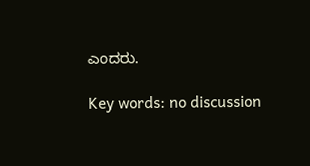ಎಂದರು.

Key words: no discussion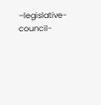–legislative- council-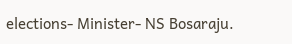elections- Minister- NS Bosaraju.